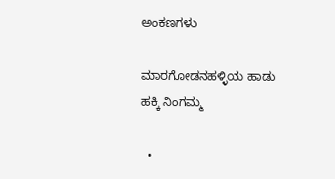ಅಂಕಣಗಳು

ಮಾರಗೋಡನಹಳ್ಳಿಯ ಹಾಡು ಹಕ್ಕಿ ನಿಂಗಮ್ಮ

  •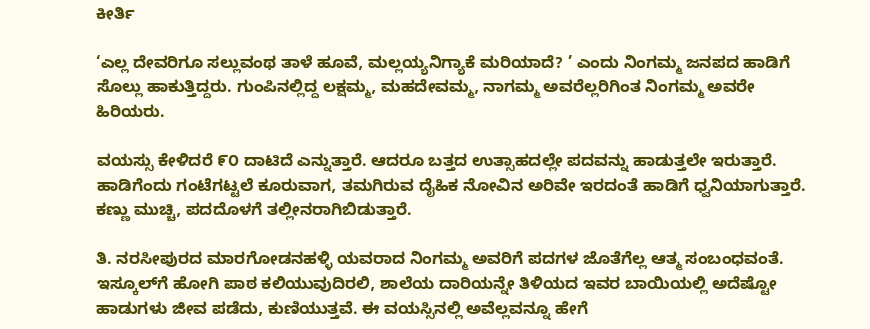ಕೀರ್ತಿ

‘ಎಲ್ಲ ದೇವರಿಗೂ ಸಲ್ಲುವಂಥ ತಾಳೆ ಹೂವೆ, ಮಲ್ಲಯ್ಯನಿಗ್ಯಾಕೆ ಮರಿಯಾದೆ? ’ ಎಂದು ನಿಂಗಮ್ಮ ಜನಪದ ಹಾಡಿಗೆ ಸೊಲ್ಲು ಹಾಕುತ್ತಿದ್ದರು. ಗುಂಪಿನಲ್ಲಿದ್ದ ಲಕ್ಷಮ್ಮ, ಮಹದೇವಮ್ಮ, ನಾಗಮ್ಮ ಅವರೆಲ್ಲರಿಗಿಂತ ನಿಂಗಮ್ಮ ಅವರೇ ಹಿರಿಯರು.

ವಯಸ್ಸು ಕೇಳಿದರೆ ೯೦ ದಾಟಿದೆ ಎನ್ನುತ್ತಾರೆ. ಆದರೂ ಬತ್ತದ ಉತ್ಸಾಹದಲ್ಲೇ ಪದವನ್ನು ಹಾಡುತ್ತಲೇ ಇರುತ್ತಾರೆ. ಹಾಡಿಗೆಂದು ಗಂಟೆಗಟ್ಟಲೆ ಕೂರುವಾಗ, ತಮಗಿರುವ ದೈಹಿಕ ನೋವಿನ ಅರಿವೇ ಇರದಂತೆ ಹಾಡಿಗೆ ಧ್ವನಿಯಾಗುತ್ತಾರೆ. ಕಣ್ಣು ಮುಚ್ಚಿ, ಪದದೊಳಗೆ ತಲ್ಲೀನರಾಗಿಬಿಡುತ್ತಾರೆ.

ತಿ. ನರಸೀಪುರದ ಮಾರಗೋಡನಹಳ್ಳಿ ಯವರಾದ ನಿಂಗಮ್ಮ ಅವರಿಗೆ ಪದಗಳ ಜೊತೆಗೆಲ್ಲ ಆತ್ಮ ಸಂಬಂಧವಂತೆ. ಇಸ್ಕೂಲ್‌ಗೆ ಹೋಗಿ ಪಾಠ ಕಲಿಯುವುದಿರಲಿ, ಶಾಲೆಯ ದಾರಿಯನ್ನೇ ತಿಳಿಯದ ಇವರ ಬಾಯಿಯಲ್ಲಿ ಅದೆಷ್ಟೋ ಹಾಡುಗಳು ಜೀವ ಪಡೆದು, ಕುಣಿಯುತ್ತವೆ. ಈ ವಯಸ್ಸಿನಲ್ಲಿ ಅವೆಲ್ಲವನ್ನೂ ಹೇಗೆ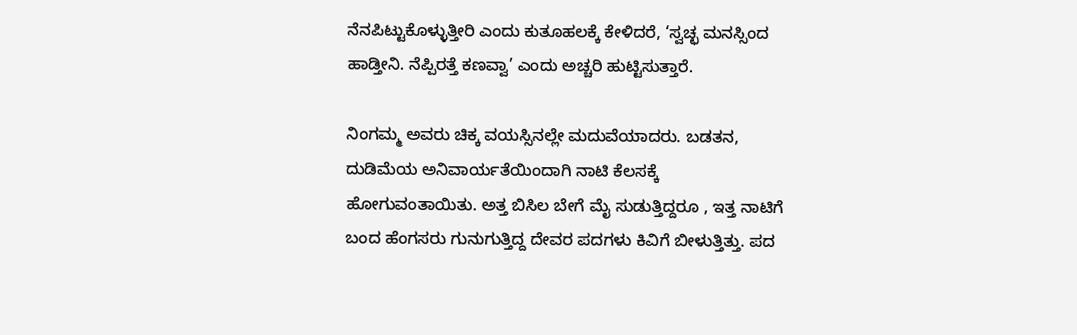ನೆನಪಿಟ್ಟುಕೊಳ್ಳುತ್ತೀರಿ ಎಂದು ಕುತೂಹಲಕ್ಕೆ ಕೇಳಿದರೆ, ‘ಸ್ವಚ್ಛ ಮನಸ್ಸಿಂದ ಹಾಡ್ತೀನಿ. ನೆಪ್ಪಿರತ್ತೆ ಕಣವ್ವಾ’ ಎಂದು ಅಚ್ಚರಿ ಹುಟ್ಟಿಸುತ್ತಾರೆ.

ನಿಂಗಮ್ಮ ಅವರು ಚಿಕ್ಕ ವಯಸ್ಸಿನಲ್ಲೇ ಮದುವೆಯಾದರು. ಬಡತನ, ದುಡಿಮೆಯ ಅನಿವಾರ್ಯತೆಯಿಂದಾಗಿ ನಾಟಿ ಕೆಲಸಕ್ಕೆ ಹೋಗುವಂತಾಯಿತು. ಅತ್ತ ಬಿಸಿಲ ಬೇಗೆ ಮೈ ಸುಡುತ್ತಿದ್ದರೂ , ಇತ್ತ ನಾಟಿಗೆ ಬಂದ ಹೆಂಗಸರು ಗುನುಗುತ್ತಿದ್ದ ದೇವರ ಪದಗಳು ಕಿವಿಗೆ ಬೀಳುತ್ತಿತ್ತು. ಪದ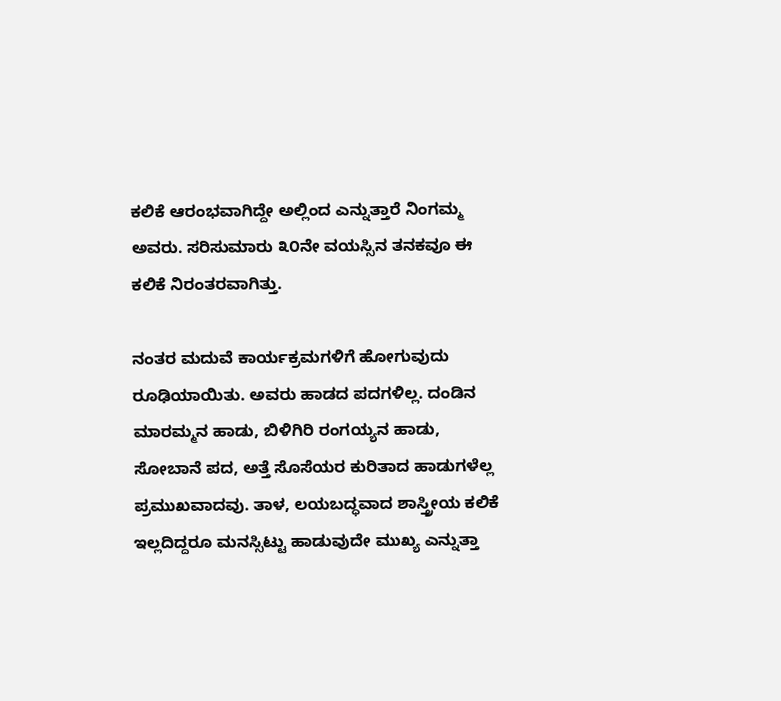ಕಲಿಕೆ ಆರಂಭವಾಗಿದ್ದೇ ಅಲ್ಲಿಂದ ಎನ್ನುತ್ತಾರೆ ನಿಂಗಮ್ಮ ಅವರು. ಸರಿಸುಮಾರು ೩೦ನೇ ವಯಸ್ಸಿನ ತನಕವೂ ಈ ಕಲಿಕೆ ನಿರಂತರವಾಗಿತ್ತು.

ನಂತರ ಮದುವೆ ಕಾರ್ಯಕ್ರಮಗಳಿಗೆ ಹೋಗುವುದು ರೂಢಿಯಾಯಿತು. ಅವರು ಹಾಡದ ಪದಗಳಿಲ್ಲ. ದಂಡಿನ ಮಾರಮ್ಮನ ಹಾಡು, ಬಿಳಿಗಿರಿ ರಂಗಯ್ಯನ ಹಾಡು, ಸೋಬಾನೆ ಪದ, ಅತ್ತೆ ಸೊಸೆಯರ ಕುರಿತಾದ ಹಾಡುಗಳೆಲ್ಲ ಪ್ರಮುಖವಾದವು. ತಾಳ, ಲಯಬದ್ಧವಾದ ಶಾಸ್ತ್ರೀಯ ಕಲಿಕೆ ಇಲ್ಲದಿದ್ದರೂ ಮನಸ್ಸಿಟ್ಟು ಹಾಡುವುದೇ ಮುಖ್ಯ ಎನ್ನುತ್ತಾ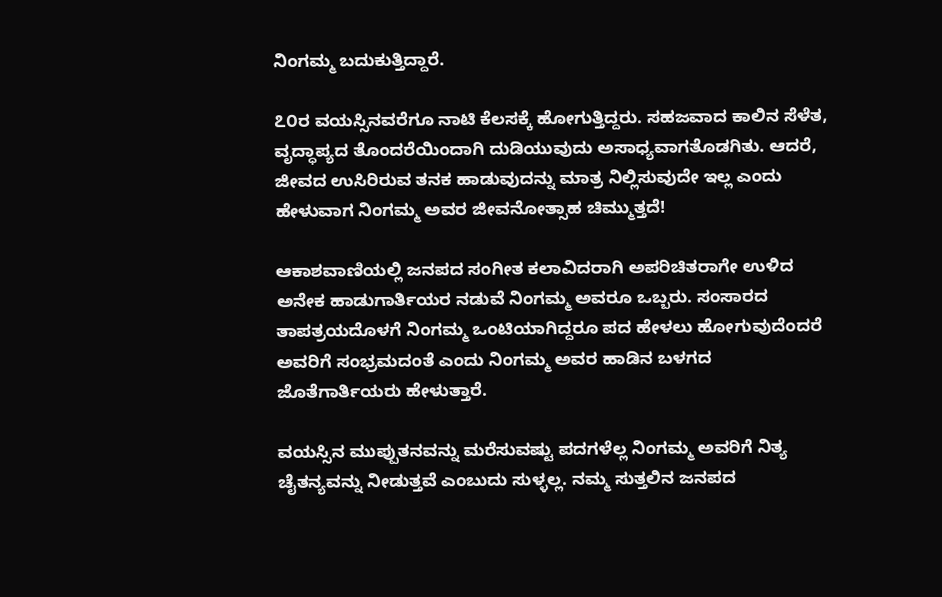ನಿಂಗಮ್ಮ ಬದುಕುತ್ತಿದ್ದಾರೆ.

೭೦ರ ವಯಸ್ಸಿನವರೆಗೂ ನಾಟಿ ಕೆಲಸಕ್ಕೆ ಹೋಗುತ್ತಿದ್ದರು. ಸಹಜವಾದ ಕಾಲಿನ ಸೆಳೆತ, ವೃದ್ಧಾಪ್ಯದ ತೊಂದರೆಯಿಂದಾಗಿ ದುಡಿಯುವುದು ಅಸಾಧ್ಯವಾಗತೊಡಗಿತು. ಆದರೆ, ಜೀವದ ಉಸಿರಿರುವ ತನಕ ಹಾಡುವುದನ್ನು ಮಾತ್ರ ನಿಲ್ಲಿಸುವುದೇ ಇಲ್ಲ ಎಂದು ಹೇಳುವಾಗ ನಿಂಗಮ್ಮ ಅವರ ಜೀವನೋತ್ಸಾಹ ಚಿಮ್ಮುತ್ತದೆ!

ಆಕಾಶವಾಣಿಯಲ್ಲಿ ಜನಪದ ಸಂಗೀತ ಕಲಾವಿದರಾಗಿ ಅಪರಿಚಿತರಾಗೇ ಉಳಿದ ಅನೇಕ ಹಾಡುಗಾರ್ತಿಯರ ನಡುವೆ ನಿಂಗಮ್ಮ ಅವರೂ ಒಬ್ಬರು. ಸಂಸಾರದ ತಾಪತ್ರಯದೊಳಗೆ ನಿಂಗಮ್ಮ ಒಂಟಿಯಾಗಿದ್ದರೂ ಪದ ಹೇಳಲು ಹೋಗುವುದೆಂದರೆ ಅವರಿಗೆ ಸಂಭ್ರಮದಂತೆ ಎಂದು ನಿಂಗಮ್ಮ ಅವರ ಹಾಡಿನ ಬಳಗದ ಜೊತೆಗಾರ್ತಿಯರು ಹೇಳುತ್ತಾರೆ.

ವಯಸ್ಸಿನ ಮುಪ್ಪುತನವನ್ನು ಮರೆಸುವಷ್ಟು ಪದಗಳೆಲ್ಲ ನಿಂಗಮ್ಮ ಅವರಿಗೆ ನಿತ್ಯ ಚೈತನ್ಯವನ್ನು ನೀಡುತ್ತವೆ ಎಂಬುದು ಸುಳ್ಳಲ್ಲ. ನಮ್ಮ ಸುತ್ತಲಿನ ಜನಪದ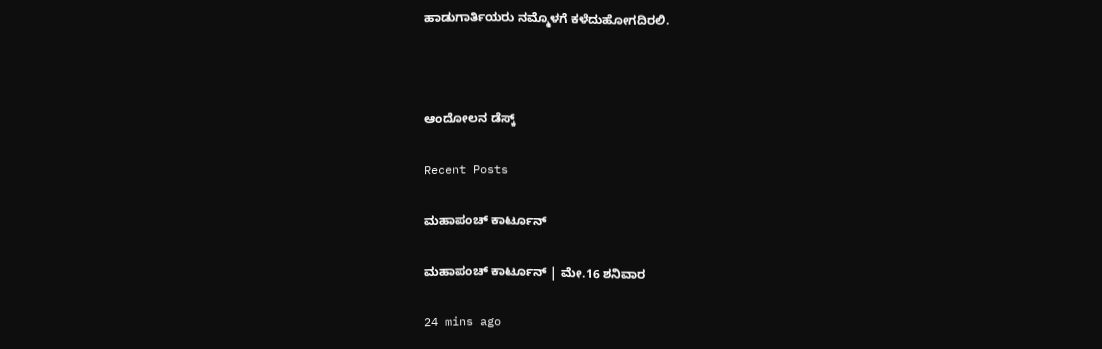ಹಾಡುಗಾರ್ತಿಯರು ನಮ್ಮೊಳಗೆ ಕಳೆದುಹೋಗದಿರಲಿ.



ಆಂದೋಲನ ಡೆಸ್ಕ್

Recent Posts

ಮಹಾಪಂಚ್‌ ಕಾರ್ಟೂನ್‌

ಮಹಾಪಂಚ್‌ ಕಾರ್ಟೂನ್‌ | ಮೇ.16 ಶನಿವಾರ

24 mins ago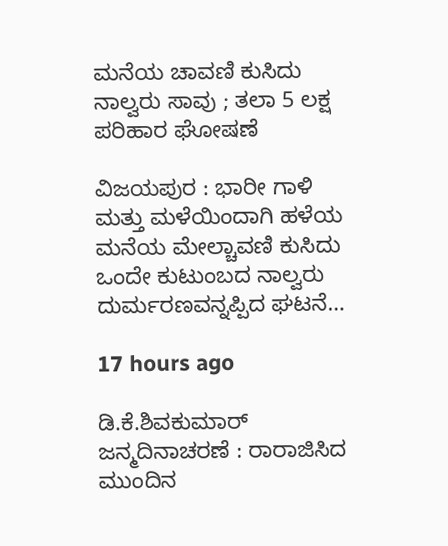ಮನೆಯ ಚಾವಣಿ ಕುಸಿದು ನಾಲ್ವರು ಸಾವು ; ತಲಾ 5 ಲಕ್ಷ ಪರಿಹಾರ ಘೋಷಣೆ

ವಿಜಯಪುರ : ಭಾರೀ ಗಾಳಿ ಮತ್ತು ಮಳೆಯಿಂದಾಗಿ ಹಳೆಯ ಮನೆಯ ಮೇಲ್ಚಾವಣಿ ಕುಸಿದು ಒಂದೇ ಕುಟುಂಬದ ನಾಲ್ವರು ದುರ್ಮರಣವನ್ನಪ್ಪಿದ ಘಟನೆ…

17 hours ago

ಡಿ.ಕೆ.ಶಿವಕುಮಾರ್‌ ಜನ್ಮದಿನಾಚರಣೆ : ರಾರಾಜಿಸಿದ ಮುಂದಿನ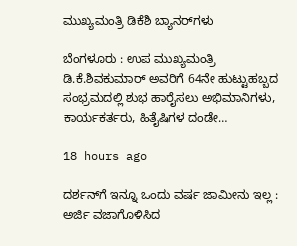ಮುಖ್ಯಮಂತ್ರಿ ಡಿಕೆಶಿ ಬ್ಯಾನರ್‌ಗಳು

ಬೆಂಗಳೂರು : ಉಪ ಮುಖ್ಯಮಂತ್ರಿ ಡಿ.ಕೆ.ಶಿವಕುಮಾರ್ ಅವರಿಗೆ 64ನೇ ಹುಟ್ಟುಹಬ್ಬದ ಸಂಭ್ರಮದಲ್ಲಿ ಶುಭ ಹಾರೈಸಲು ಅಭಿಮಾನಿಗಳು, ಕಾರ್ಯಕರ್ತರು, ಹಿತೈಷಿಗಳ ದಂಡೇ…

18 hours ago

ದರ್ಶನ್‌ಗೆ ಇನ್ನೂ ಒಂದು ವರ್ಷ ಜಾಮೀನು ಇಲ್ಲ : ಅರ್ಜಿ ವಜಾಗೊಳಿಸಿದ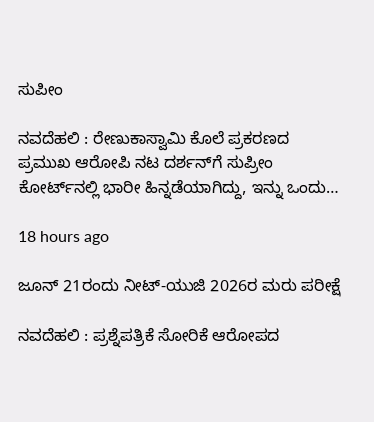ಸುಪೀಂ

ನವದೆಹಲಿ : ರೇಣುಕಾಸ್ವಾಮಿ ಕೊಲೆ ಪ್ರಕರಣದ ಪ್ರಮುಖ ಆರೋಪಿ ನಟ ದರ್ಶನ್‌ಗೆ ಸುಪ್ರೀಂ ಕೋರ್ಟ್‌ನಲ್ಲಿ ಭಾರೀ ಹಿನ್ನಡೆಯಾಗಿದ್ದು, ಇನ್ನು ಒಂದು…

18 hours ago

ಜೂನ್‌ 21ರಂದು ನೀಟ್-ಯುಜಿ 2026ರ ಮರು ಪರೀಕ್ಷೆ

ನವದೆಹಲಿ : ಪ್ರಶ್ನೆಪತ್ರಿಕೆ ಸೋರಿಕೆ ಆರೋಪದ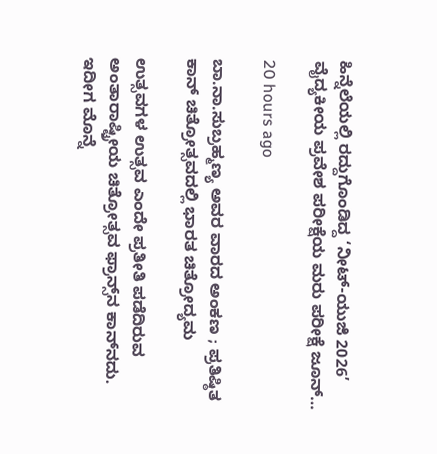ಹಿನ್ನೆಲೆಯಲ್ಲಿ ರದ್ದುಗೊಂಡಿದ್ದ ‘ನೀಟ್-ಯುಜಿ 2026’ ವೈದ್ಯಕೀಯ ಪ್ರವೇಶ ಪರೀಕ್ಷೆಯ ಮರು ಪರೀಕ್ಷೆ ಜೂನ್…

20 hours ago

ಬಾ.ನಾ.ಸುಬ್ರಹ್ಮಣ್ಯ ಅವರ ವಾರದ ಅಂಕಣ ; ಪ್ರತಿಷ್ಠಿತ ಕಾನ್‌ ಚಿತ್ರೋತ್ಸವದಲ್ಲಿ ಭಾರತ ಚಿತ್ರೋದ್ಯಮ

ಉತ್ಸವಗಳ ಉತ್ಸವ ಎಂದೇ ಪ್ರತೀತಿ ಪಡೆದಿರುವ ಅಂತಾರಾಷ್ಟ್ರೀಯ ಚಿತ್ರೋತ್ಸವ ಫ್ರಾನ್ಸ್‌ನ ಕಾನ್‌ನದು. ಇದೀಗ ಮೊನ್ನೆ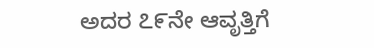ಅದರ ೭೯ನೇ ಆವೃತ್ತಿಗೆ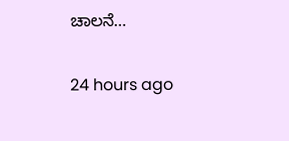ಚಾಲನೆ…

24 hours ago